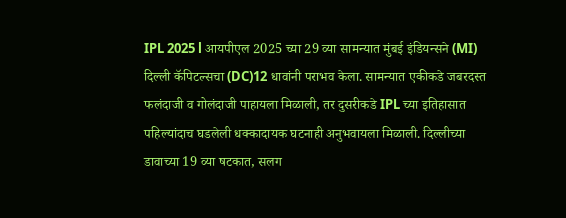IPL 2025 l आयपीएल 2025 च्या 29 व्या सामन्यात मुंबई इंडियन्सने (MI) दिल्ली कॅपिटल्सचा (DC)12 धावांनी पराभव केला. सामन्यात एकीकडे जबरदस्त फलंदाजी व गोलंदाजी पाहायला मिळाली, तर दुसरीकडे IPL च्या इतिहासात पहिल्यांदाच घडलेली धक्कादायक घटनाही अनुभवायला मिळाली. दिल्लीच्या डावाच्या 19 व्या षटकात, सलग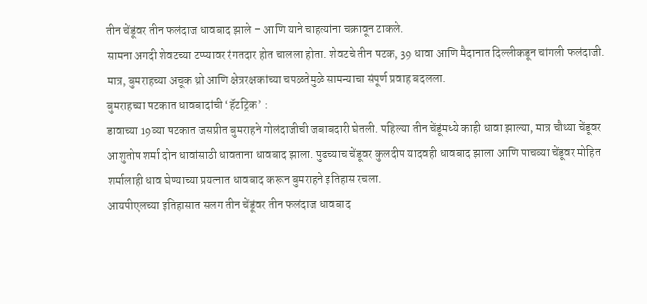तीन चेंडूंवर तीन फलंदाज धावबाद झाले – आणि याने चाहत्यांना चक्रावून टाकले.
सामना अगदी शेवटच्या टप्प्यावर रंगतदार होत चालला होता. शेवटचे तीन षटक, 39 धावा आणि मैदानात दिल्लीकडून चांगली फलंदाजी. मात्र, बुमराहच्या अचूक थ्रो आणि क्षेत्ररक्षकांच्या चपळतेमुळे सामन्याचा संपूर्ण प्रवाह बदलला.
बुमराहच्या षटकात धावबादांची ‘हॅटट्रिक’ :
डावाच्या 19व्या षटकात जसप्रीत बुमराहने गोलंदाजीची जबाबदारी घेतली. पहिल्या तीन चेंडूंमध्ये काही धावा झाल्या, मात्र चौथ्या चेंडूवर आशुतोष शर्मा दोन धावांसाठी धावताना धावबाद झाला. पुढच्याच चेंडूवर कुलदीप यादवही धावबाद झाला आणि पाचव्या चेंडूवर मोहित शर्मालाही धाव घेण्याच्या प्रयत्नात धावबाद करून बुमराहने इतिहास रचला.
आयपीएलच्या इतिहासात सलग तीन चेंडूंवर तीन फलंदाज धावबाद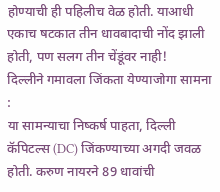होण्याची ही पहिलीच वेळ होती. याआधी एकाच षटकात तीन धावबादाची नोंद झाली होती, पण सलग तीन चेंडूंवर नाही!
दिल्लीने गमावला जिंकता येण्याजोगा सामना :
या सामन्याचा निष्कर्ष पाहता, दिल्ली कॅपिटल्स (DC) जिंकण्याच्या अगदी जवळ होती. करुण नायरने 89 धावांची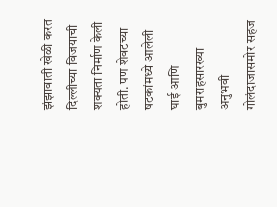झंझावाती खेळी करत दिल्लीच्या विजयाची शक्यता निर्माण केली होती. पण शेवटच्या षटकांमध्ये आलेली घाई आणि बुमराहसारख्या अनुभवी गोलंदाजासमोर सहज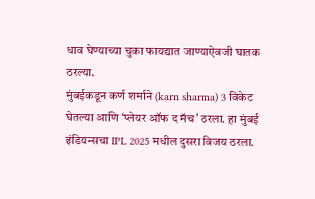धाव घेण्याच्या चुका फायद्यात जाण्याऐवजी घातक ठरल्या.
मुंबईकडून कर्ण शर्माने (karn sharma) 3 विकेट घेतल्या आणि ‘प्लेयर ऑफ द मॅच’ ठरला. हा मुंबई इंडियन्सचा IPL 2025 मधील दुसरा विजय ठरला.